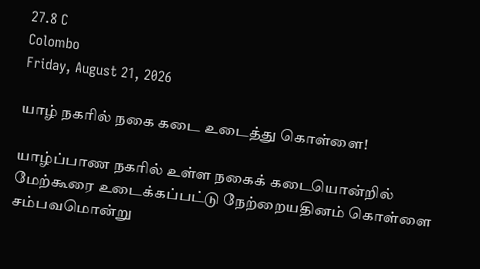27.8 C
Colombo
Friday, August 21, 2026

யாழ் நகரில் நகை கடை உடைத்து கொள்ளை!

யாழ்ப்பாண நகரில் உள்ள நகைக் கடையொன்றில் மேற்கூரை உடைக்கப்பட்டு நேற்றையதினம் கொள்ளை சம்பவமொன்று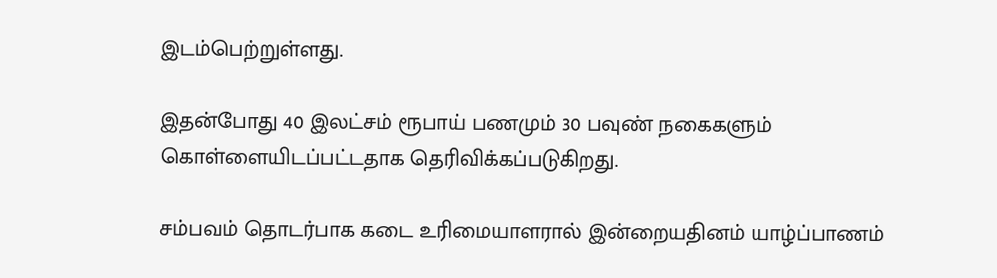இடம்பெற்றுள்ளது.

இதன்போது 40 இலட்சம் ரூபாய் பணமும் 30 பவுண் நகைகளும் கொள்ளையிடப்பட்டதாக தெரிவிக்கப்படுகிறது.

சம்பவம் தொடர்பாக கடை உரிமையாளரால் இன்றையதினம் யாழ்ப்பாணம்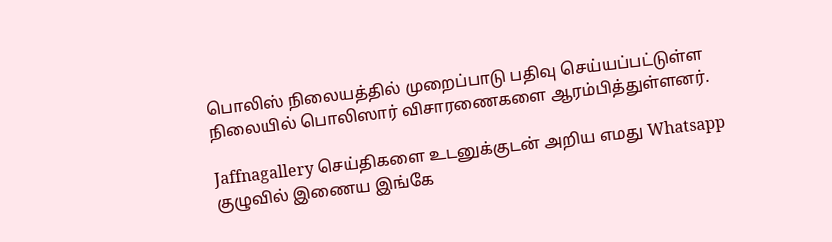பொலிஸ் நிலையத்தில் முறைப்பாடு பதிவு செய்யப்பட்டுள்ள நிலையில் பொலிஸார் விசாரணைகளை ஆரம்பித்துள்ளனர்.

Jaffnagallery செய்திகளை உடனுக்குடன் அறிய எமது Whatsapp குழுவில் இணைய இங்கே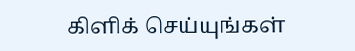கிளிக் செய்யுங்கள்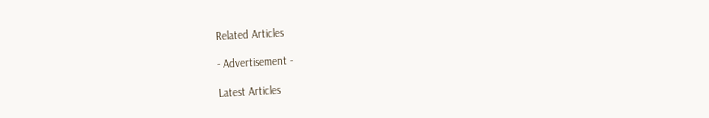Related Articles

- Advertisement -

Latest Articles